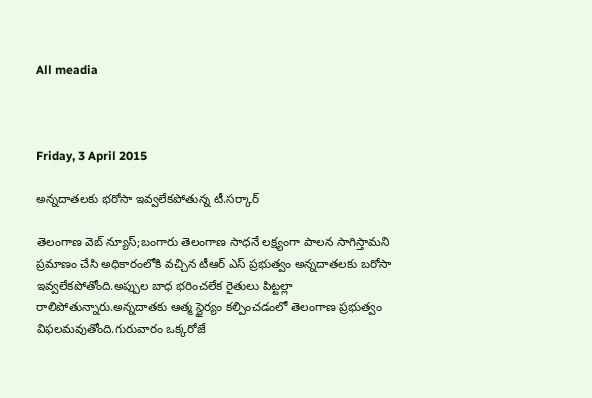All meadia



Friday, 3 April 2015

అన్నదాతలకు భరోసా ఇవ్వలేకపోతున్న టీ.సర్కార్

తెలంగాణ వెబ్ న్యూస్;బంగారు తెలంగాణ సాధనే లక్ష్యంగా పాలన సాగిస్తామని ప్రమాణం చేసి అధికారంలోకి వచ్చిన టీఆర్ ఎస్ ప్రభుత్వం అన్నదాతలకు బరోసా ఇవ్వలేకపోతోంది.అప్పుల బాధ భరించలేక రైతులు పిట్టల్లా రాలిపోతున్నారు.అన్నదాతకు ఆత్మ స్థైర్యం కల్పించడంలో తెలంగాణ ప్రభుత్వం విఫలమవుతోంది.గురువారం ఒక్కరోజే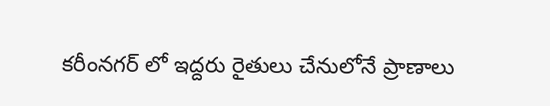కరీంనగర్ లో ఇద్దరు రైతులు చేనులోనే ప్రాణాలు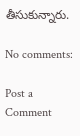తీసుకున్నారు.

No comments:

Post a Comment